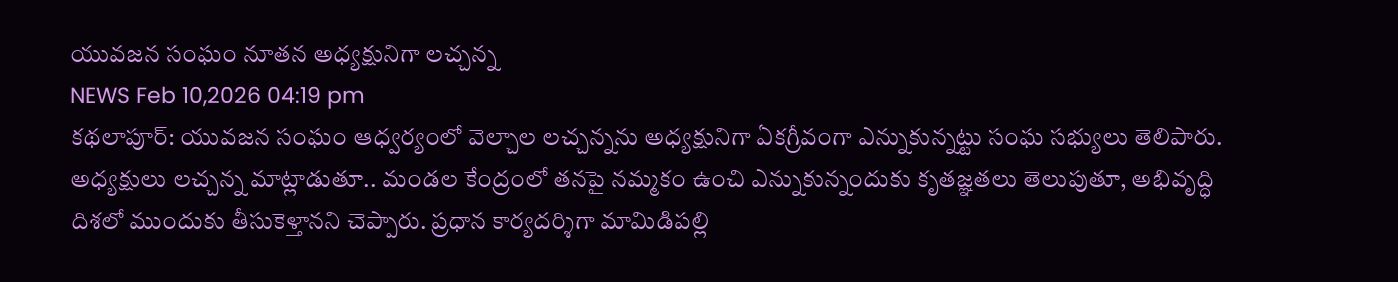యువజన సంఘం నూతన అధ్యక్షునిగా లచ్చన్న
NEWS Feb 10,2026 04:19 pm
కథలాపూర్: యువజన సంఘం ఆధ్వర్యంలో వెల్చాల లచ్చన్నను అధ్యక్షునిగా ఏకగ్రీవంగా ఎన్నుకున్నట్టు సంఘ సభ్యులు తెలిపారు. అధ్యక్షులు లచ్చన్న మాట్లాడుతూ.. మండల కేంద్రంలో తనపై నమ్మకం ఉంచి ఎన్నుకున్నందుకు కృతజ్ఞతలు తెలుపుతూ, అభివృద్ధి దిశలో ముందుకు తీసుకెళ్తానని చెప్పారు. ప్రధాన కార్యదర్శిగా మామిడిపల్లి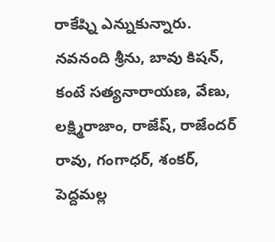రాకేష్ని ఎన్నుకున్నారు. నవనంది శ్రీను, బావు కిషన్, కంటే సత్యనారాయణ, వేణు, లక్ష్మిరాజాం, రాజేష్, రాజేందర్ రావు, గంగాధర్, శంకర్, పెద్దమల్ల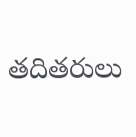తదితరులు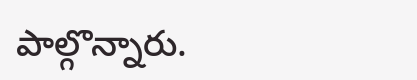పాల్గొన్నారు.